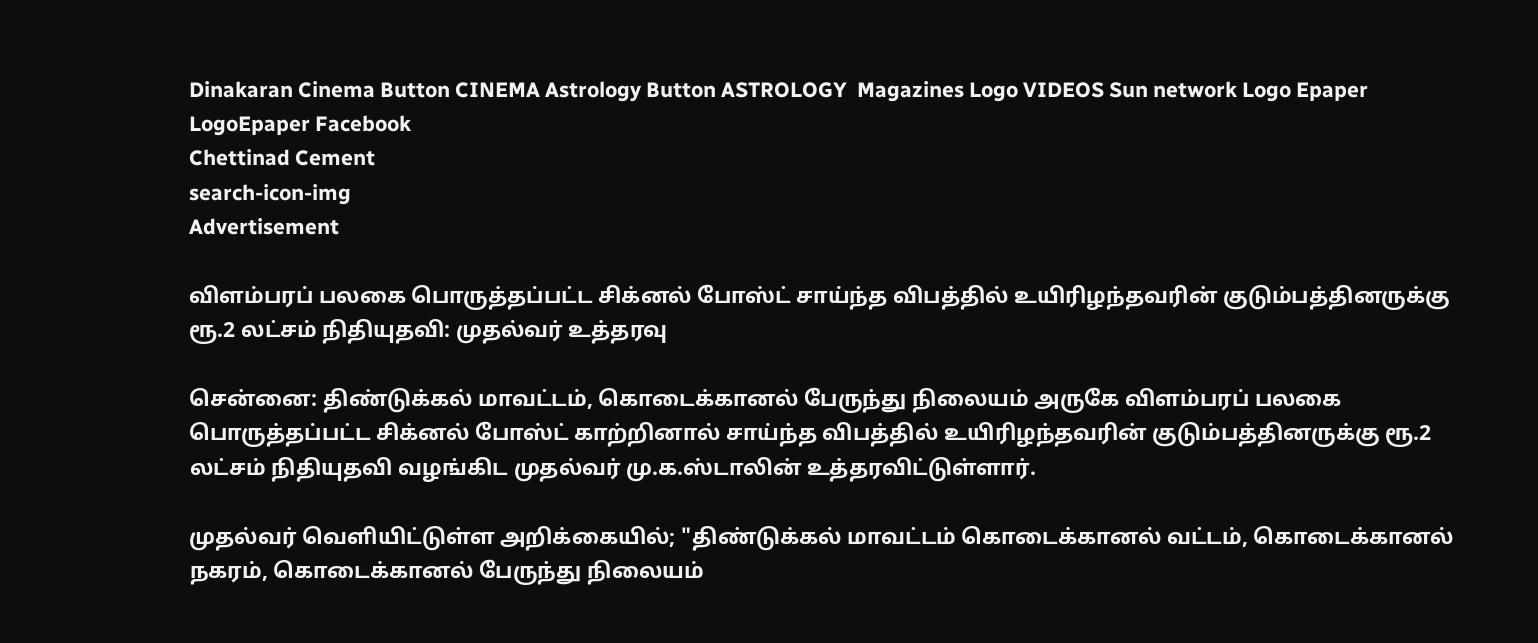Dinakaran Cinema Button CINEMA Astrology Button ASTROLOGY  Magazines Logo VIDEOS Sun network Logo Epaper LogoEpaper Facebook
Chettinad Cement
search-icon-img
Advertisement

விளம்பரப் பலகை பொருத்தப்பட்ட சிக்னல் போஸ்ட் சாய்ந்த விபத்தில் உயிரிழந்தவரின் குடும்பத்தினருக்கு ரூ.2 லட்சம் நிதியுதவி: முதல்வர் உத்தரவு

சென்னை: திண்டுக்கல் மாவட்டம், கொடைக்கானல் பேருந்து நிலையம் அருகே விளம்பரப் பலகை பொருத்தப்பட்ட சிக்னல் போஸ்ட் காற்றினால் சாய்ந்த விபத்தில் உயிரிழந்தவரின் குடும்பத்தினருக்கு ரூ.2 லட்சம் நிதியுதவி வழங்கிட முதல்வர் மு.க.ஸ்டாலின் உத்தரவிட்டுள்ளார்.

முதல்வர் வெளியிட்டுள்ள அறிக்கையில்; "திண்டுக்கல் மாவட்டம் கொடைக்கானல் வட்டம், கொடைக்கானல் நகரம், கொடைக்கானல் பேருந்து நிலையம்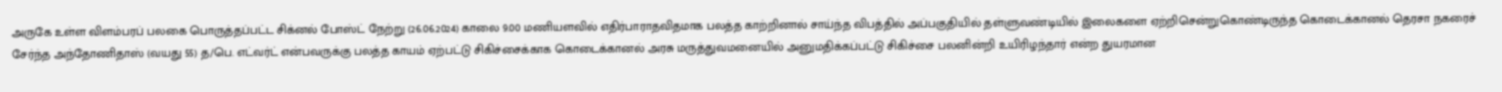அருகே உள்ள விளம்பரப் பலகை பொருத்தப்பட்ட சிக்னல் போஸ்ட் நேற்று (26.06.2024) காலை 9.00 மணியளவில் எதிர்பாராதவிதமாக பலத்த காற்றினால் சாய்ந்த விபத்தில் அப்பகுதியில் தள்ளுவண்டியில் இலைகளை ஏற்றிசென்றுகொண்டிருந்த கொடைக்கானல் தெரசா நகரைச் சேர்ந்த அந்தோணிதாஸ் (வயது 55) த/பெ. எட்வர்ட் என்பவருக்கு பலத்த காயம் ஏற்பட்டு சிகிச்சைக்காக கொடைக்கானல் அரசு மருத்துவமனையில் அனுமதிக்கப்பட்டு சிகிச்சை பலனின்றி உயிரிழந்தார் என்ற துயரமான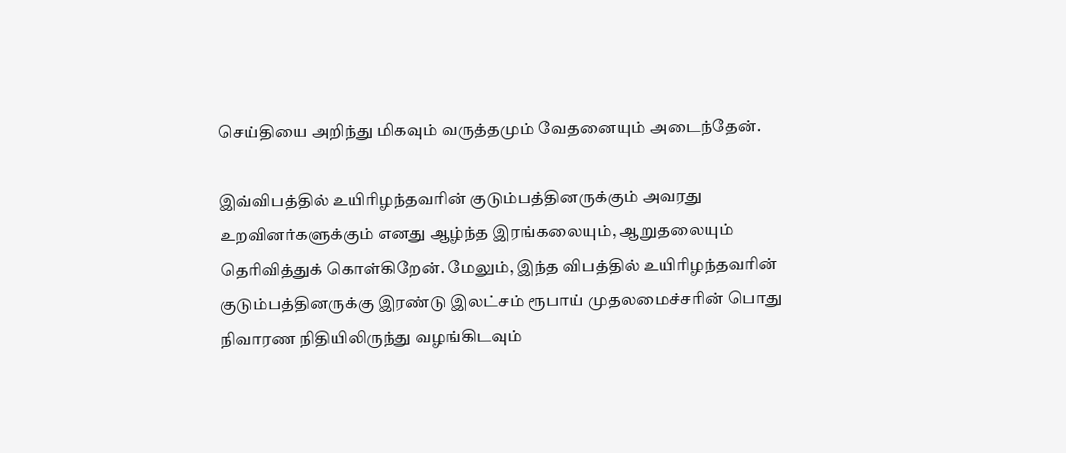செய்தியை அறிந்து மிகவும் வருத்தமும் வேதனையும் அடைந்தேன்.

இவ்விபத்தில் உயிரிழந்தவரின் குடும்பத்தினருக்கும் அவரது உறவினர்களுக்கும் எனது ஆழ்ந்த இரங்கலையும், ஆறுதலையும் தெரிவித்துக் கொள்கிறேன். மேலும், இந்த விபத்தில் உயிரிழந்தவரின் குடும்பத்தினருக்கு இரண்டு இலட்சம் ரூபாய் முதலமைச்சரின் பொது நிவாரண நிதியிலிருந்து வழங்கிடவும்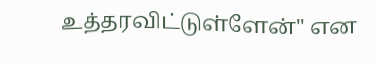உத்தரவிட்டுள்ளேன்" என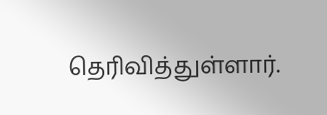தெரிவித்துள்ளார்.